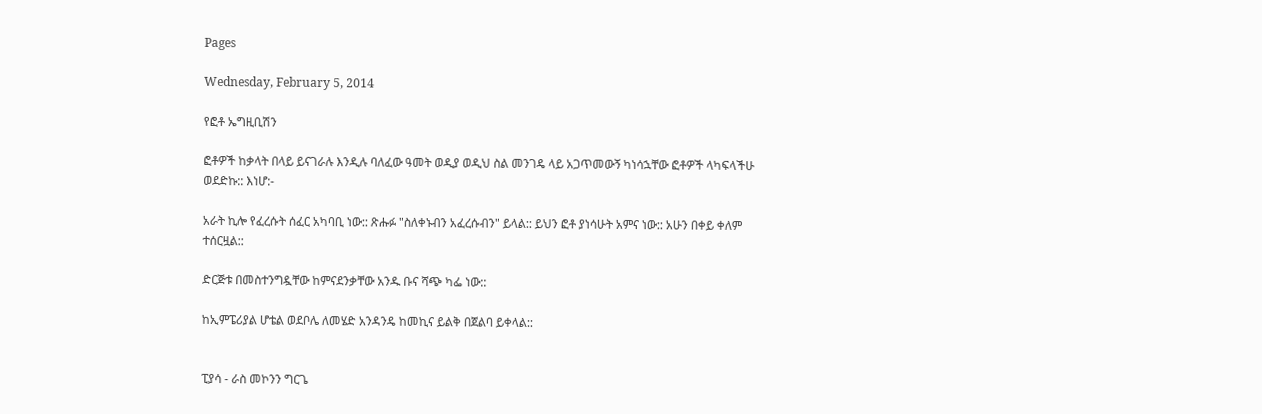Pages

Wednesday, February 5, 2014

የፎቶ ኤግዚቢሽን

ፎቶዎች ከቃላት በላይ ይናገራሉ እንዲሉ ባለፈው ዓመት ወዲያ ወዲህ ስል መንገዴ ላይ አጋጥመውኝ ካነሳኋቸው ፎቶዎች ላካፍላችሁ ወደድኩ:: እነሆ:-

አራት ኪሎ የፈረሱት ሰፈር አካባቢ ነው:: ጽሑፉ "ስለቀኑብን አፈረሱብን" ይላል:: ይህን ፎቶ ያነሳሁት አምና ነው:: አሁን በቀይ ቀለም ተሰርዟል::

ድርጅቱ በመስተንግዷቸው ከምናደንቃቸው አንዱ ቡና ሻጭ ካፌ ነው::

ከኢምፔሪያል ሆቴል ወደቦሌ ለመሄድ አንዳንዴ ከመኪና ይልቅ በጀልባ ይቀላል::


ፒያሳ - ራስ መኮንን ግርጌ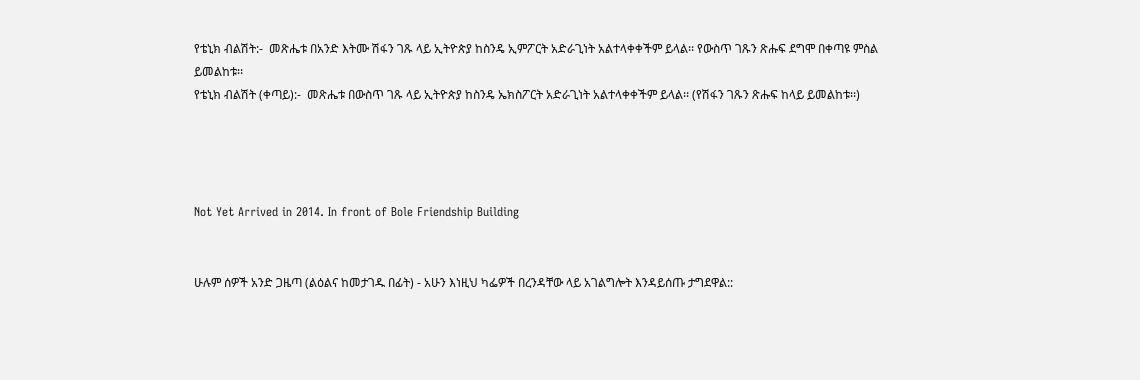የቴኒክ ብልሽት:-  መጽሔቱ በአንድ እትሙ ሽፋን ገጹ ላይ ኢትዮጵያ ከስንዴ ኢምፖርት አድራጊነት አልተላቀቀችም ይላል፡፡ የውስጥ ገጹን ጽሑፍ ደግሞ በቀጣዩ ምስል ይመልከቱ፡፡
የቴኒክ ብልሽት (ቀጣይ):-  መጽሔቱ በውስጥ ገጹ ላይ ኢትዮጵያ ከስንዴ ኤክስፖርት አድራጊነት አልተላቀቀችም ይላል፡፡ (የሽፋን ገጹን ጽሑፍ ከላይ ይመልከቱ፡፡)




Not Yet Arrived in 2014. In front of Bole Friendship Building


ሁሉም ሰዎች አንድ ጋዜጣ (ልዕልና ከመታገዱ በፊት) - አሁን እነዚህ ካፌዎች በረንዳቸው ላይ አገልግሎት እንዳይሰጡ ታግደዋል::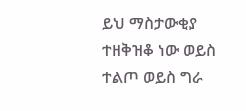ይህ ማስታውቂያ ተዘቅዝቆ ነው ወይስ ተልጦ ወይስ ግራ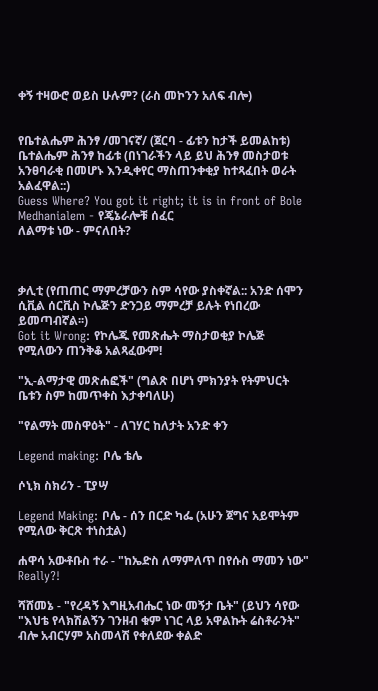ቀኝ ተዛውሮ ወይስ ሁሉም? (ራስ መኮንን አለፍ ብሎ)


የቤተልሔም ሕንፃ /መገናኛ/ (ጀርባ - ፊቱን ከታች ይመልከቱ)
ቤተልሔም ሕንፃ ከፊቱ (በነገራችን ላይ ይህ ሕንፃ መስታወቱ አንፀባራቂ በመሆኑ እንዲቀየር ማስጠንቀቂያ ከተጻፈበት ወራት አልፈዋል::)
Guess Where? You got it right; it is in front of Bole Medhanialem - የጄኔራሎቹ ሰፈር
ለልማቱ ነው - ምናለበት?



ቃሊቲ (የጠጠር ማምረቻውን ስም ሳየው ያስቀኛል:: አንድ ሰሞን
ሲቪል ሰርቪስ ኮሌጅን ድንጋይ ማምረቻ ይሉት የነበረው ይመጣብኛል፡፡)
Got it Wrong: የኮሌጁ የመጽሔት ማስታወቂያ ኮሌጅ የሚለውን ጠንቅቆ አልጻፈውም!

"ኢ-ልማታዊ መጽሐፎች" (ግልጽ በሆነ ምክንያት የትምህርት ቤቱን ስም ከመጥቀስ እታቀባለሁ)

"የልማት መስዋዕት" - ለገሃር ከለታት አንድ ቀን

Legend making: ቦሌ ቴሌ

ሶኒክ ስክሪን - ፒያሣ

Legend Making: ቦሌ - ሰን በርድ ካፌ (አሁን ጀግና አይሞትም የሚለው ቅርጽ ተነስቷል)

ሐዋሳ አውቶቡስ ተራ - "ከኤድስ ለማምለጥ በየሱስ ማመን ነው" Really?!

ሻሸመኔ - "የረዳኝ እግዚአብሔር ነው መኝታ ቤት" (ይህን ሳየው "እህቴ የላክሽልኝን ገንዘብ ቁም ነገር ላይ አዋልኩት ሬስቶራንት" ብሎ አብርሃም አስመላሽ የቀለደው ቀልድ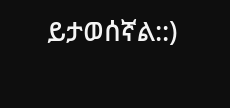ይታወሰኛል::)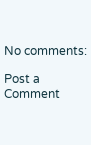No comments:

Post a Comment